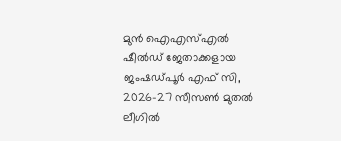മുൻ ഐഎസ്എൽ ഷീൽഡ് ജേതാക്കളായ ജംഷഡ്പൂർ എഫ് സി, 2026-27 സീസൺ മുതൽ ലീഗിൽ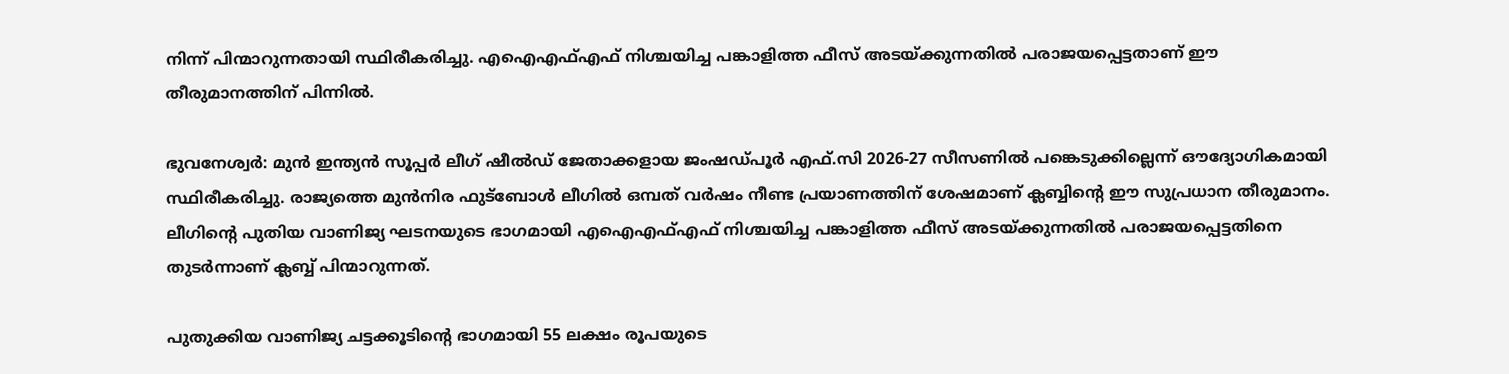നിന്ന് പിന്മാറുന്നതായി സ്ഥിരീകരിച്ചു. എഐഎഫ്എഫ് നിശ്ചയിച്ച പങ്കാളിത്ത ഫീസ് അടയ്ക്കുന്നതിൽ പരാജയപ്പെട്ടതാണ് ഈ തീരുമാനത്തിന് പിന്നിൽ.

ഭുവനേശ്വര്‍: മുന്‍ ഇന്ത്യന്‍ സൂപ്പര്‍ ലീഗ് ഷീല്‍ഡ് ജേതാക്കളായ ജംഷഡ്പൂര്‍ എഫ്.സി 2026-27 സീസണില്‍ പങ്കെടുക്കില്ലെന്ന് ഔദ്യോഗികമായി സ്ഥിരീകരിച്ചു. രാജ്യത്തെ മുന്‍നിര ഫുട്‌ബോള്‍ ലീഗില്‍ ഒമ്പത് വര്‍ഷം നീണ്ട പ്രയാണത്തിന് ശേഷമാണ് ക്ലബ്ബിന്റെ ഈ സുപ്രധാന തീരുമാനം. ലീഗിന്റെ പുതിയ വാണിജ്യ ഘടനയുടെ ഭാഗമായി എഐഎഫ്എഫ് നിശ്ചയിച്ച പങ്കാളിത്ത ഫീസ് അടയ്ക്കുന്നതില്‍ പരാജയപ്പെട്ടതിനെ തുടര്‍ന്നാണ് ക്ലബ്ബ് പിന്മാറുന്നത്.

പുതുക്കിയ വാണിജ്യ ചട്ടക്കൂടിന്റെ ഭാഗമായി 55 ലക്ഷം രൂപയുടെ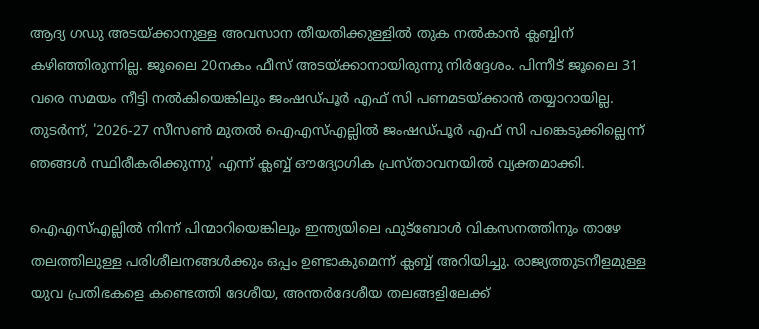ആദ്യ ഗഡു അടയ്ക്കാനുള്ള അവസാന തീയതിക്കുള്ളില്‍ തുക നല്‍കാന്‍ ക്ലബ്ബിന് കഴിഞ്ഞിരുന്നില്ല. ജൂലൈ 20നകം ഫീസ് അടയ്ക്കാനായിരുന്നു നിര്‍ദ്ദേശം. പിന്നീട് ജൂലൈ 31 വരെ സമയം നീട്ടി നല്‍കിയെങ്കിലും ജംഷഡ്പൂര്‍ എഫ് സി പണമടയ്ക്കാന്‍ തയ്യാറായില്ല. തുടര്‍ന്ന്, '2026-27 സീസണ്‍ മുതല്‍ ഐഎസ്എല്ലില്‍ ജംഷഡ്പൂര്‍ എഫ് സി പങ്കെടുക്കില്ലെന്ന് ഞങ്ങള്‍ സ്ഥിരീകരിക്കുന്നു' എന്ന് ക്ലബ്ബ് ഔദ്യോഗിക പ്രസ്താവനയില്‍ വ്യക്തമാക്കി.

ഐഎസ്എല്ലില്‍ നിന്ന് പിന്മാറിയെങ്കിലും ഇന്ത്യയിലെ ഫുട്‌ബോള്‍ വികസനത്തിനും താഴേ തലത്തിലുള്ള പരിശീലനങ്ങള്‍ക്കും ഒപ്പം ഉണ്ടാകുമെന്ന് ക്ലബ്ബ് അറിയിച്ചു. രാജ്യത്തുടനീളമുള്ള യുവ പ്രതിഭകളെ കണ്ടെത്തി ദേശീയ, അന്തര്‍ദേശീയ തലങ്ങളിലേക്ക്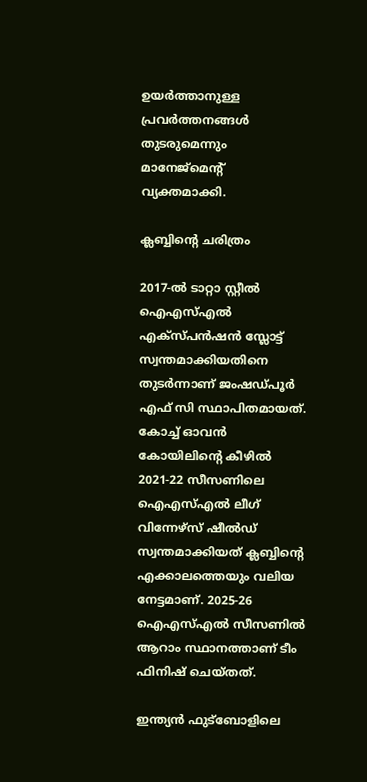ഉയര്‍ത്താനുള്ള പ്രവര്‍ത്തനങ്ങള്‍ തുടരുമെന്നും മാനേജ്മെന്റ് വ്യക്തമാക്കി.

ക്ലബ്ബിന്റെ ചരിത്രം

2017-ല്‍ ടാറ്റാ സ്റ്റീല്‍ ഐഎസ്എല്‍ എക്‌സ്പന്‍ഷന്‍ സ്ലോട്ട് സ്വന്തമാക്കിയതിനെ തുടര്‍ന്നാണ് ജംഷഡ്പൂര്‍ എഫ് സി സ്ഥാപിതമായത്. കോച്ച് ഓവന്‍ കോയിലിന്റെ കീഴില്‍ 2021-22 സീസണിലെ ഐഎസ്എല്‍ ലീഗ് വിന്നേഴ്‌സ് ഷീല്‍ഡ് സ്വന്തമാക്കിയത് ക്ലബ്ബിന്റെ എക്കാലത്തെയും വലിയ നേട്ടമാണ്. 2025-26 ഐഎസ്എല്‍ സീസണില്‍ ആറാം സ്ഥാനത്താണ് ടീം ഫിനിഷ് ചെയ്തത്.

ഇന്ത്യന്‍ ഫുട്‌ബോളിലെ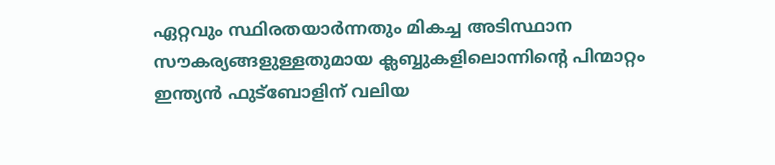ഏറ്റവും സ്ഥിരതയാര്‍ന്നതും മികച്ച അടിസ്ഥാന സൗകര്യങ്ങളുള്ളതുമായ ക്ലബ്ബുകളിലൊന്നിന്റെ പിന്മാറ്റം ഇന്ത്യന്‍ ഫുട്‌ബോളിന് വലിയ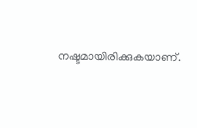നഷ്ടമായിരിക്കുകയാണ്.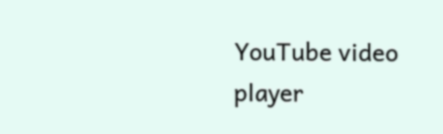YouTube video player